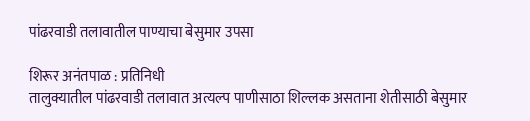पांढरवाडी तलावातील पाण्याचा बेसुमार उपसा

शिरूर अनंतपाळ : प्रतिनिधी
तालुक्यातील पांढरवाडी तलावात अत्यल्प पाणीसाठा शिल्लक असताना शेतीसाठी बेसुमार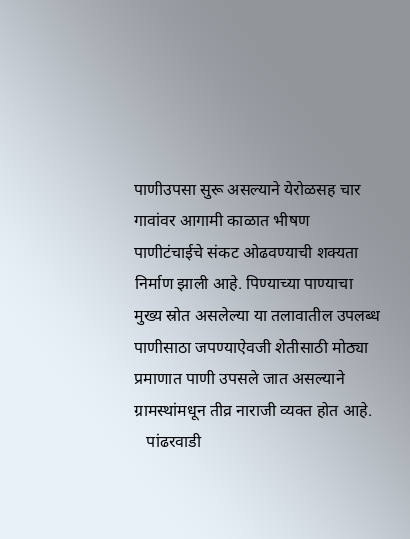पाणीउपसा सुरू असल्याने येरोळसह चार गावांवर आगामी काळात भीषण पाणीटंचाईचे संकट ओढवण्याची शक्यता निर्माण झाली आहे. पिण्याच्या पाण्याचा मुख्य स्रोत असलेल्या या तलावातील उपलब्ध पाणीसाठा जपण्याऐवजी शेतीसाठी मोठ्या प्रमाणात पाणी उपसले जात असल्याने ग्रामस्थांमधून तीव्र नाराजी व्यक्त होत आहे.
   पांढरवाडी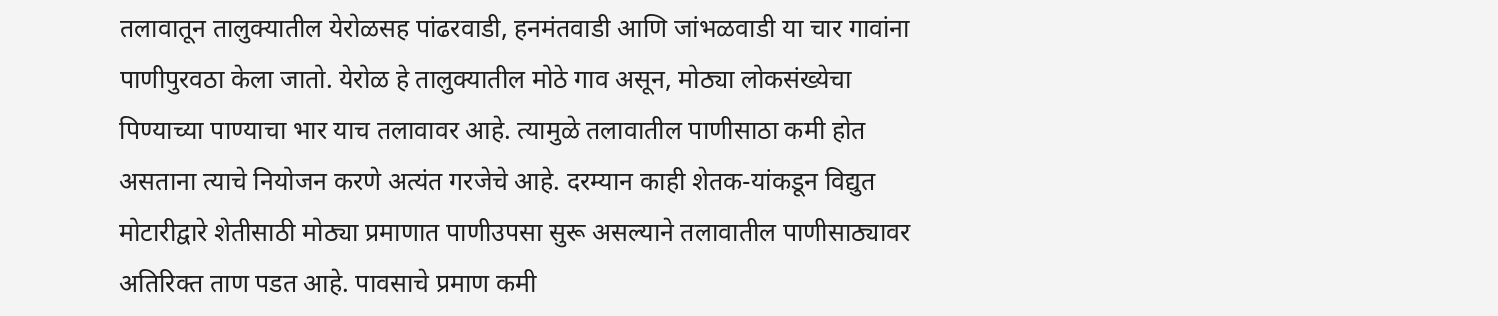तलावातून तालुक्यातील येरोळसह पांढरवाडी, हनमंतवाडी आणि जांभळवाडी या चार गावांना पाणीपुरवठा केला जातो. येरोळ हे तालुक्यातील मोठे गाव असून, मोठ्या लोकसंख्येचा पिण्याच्या पाण्याचा भार याच तलावावर आहे. त्यामुळे तलावातील पाणीसाठा कमी होत असताना त्याचे नियोजन करणे अत्यंत गरजेचे आहे. दरम्यान काही शेतक-यांकडून विद्युत मोटारीद्वारे शेतीसाठी मोठ्या प्रमाणात पाणीउपसा सुरू असल्याने तलावातील पाणीसाठ्यावर अतिरिक्त ताण पडत आहे. पावसाचे प्रमाण कमी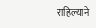राहिल्याने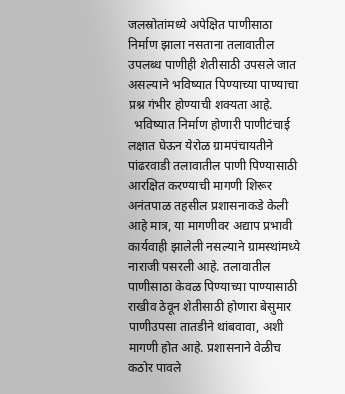जलस्रोतांमध्ये अपेक्षित पाणीसाठा निर्माण झाला नसताना तलावातील उपलब्ध पाणीही शेतीसाठी उपसले जात असल्याने भविष्यात पिण्याच्या पाण्याचा प्रश्न गंभीर होण्याची शक्यता आहे.
  भविष्यात निर्माण होणारी पाणीटंचाई लक्षात घेऊन येरोळ ग्रामपंचायतीने पांढरवाडी तलावातील पाणी पिण्यासाठी आरक्षित करण्याची मागणी शिरूर अनंतपाळ तहसील प्रशासनाकडे केली आहे मात्र, या मागणीवर अद्याप प्रभावी कार्यवाही झालेली नसल्याने ग्रामस्थांमध्ये नाराजी पसरली आहे. तलावातील पाणीसाठा केवळ पिण्याच्या पाण्यासाठी राखीव ठेवून शेतीसाठी होणारा बेसुमार पाणीउपसा तातडीने थांबवावा, अशी मागणी होत आहे. प्रशासनाने वेळीच कठोर पावले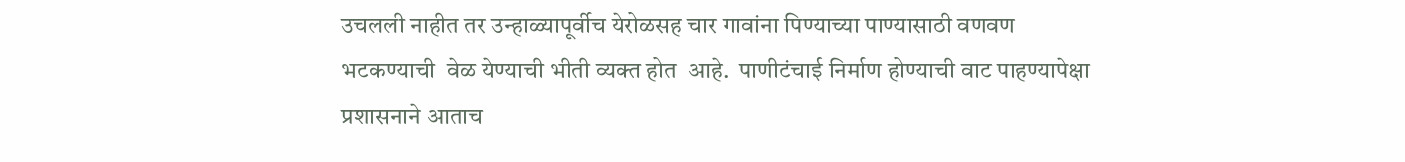उचलली नाहीत तर उन्हाळ्यापूर्वीच येरोळसह चार गावांना पिण्याच्या पाण्यासाठी वणवण भटकण्याची  वेळ येण्याची भीती व्यक्त होत  आहे.  पाणीटंचाई निर्माण होण्याची वाट पाहण्यापेक्षा प्रशासनाने आताच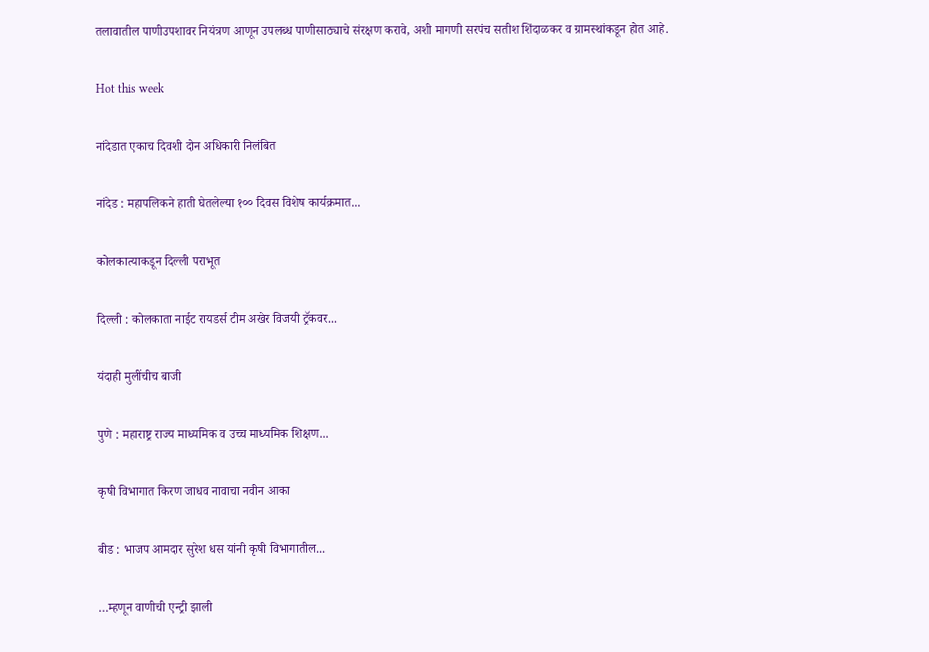तलावातील पाणीउपशावर नियंत्रण आणून उपलब्ध पाणीसाठ्याचे संरक्षण करावे, अशी मागणी सरपंच सतीश शिंदाळकर व ग्रामस्थांकडून होत आहे.

Hot this week

नांदेडात एकाच दिवशी दोन अधिकारी निलंबित

नांदेड : महापलिकने हाती घेतलेल्या १०० दिवस विशेष कार्यक्रमात...

कोलकात्याकडून दिल्ली पराभूत

दिल्ली : कोलकाता नाईट रायडर्स टीम अखेर विजयी ट्रॅकवर...

यंदाही मुलींचीच बाजी

पुणे : महाराष्ट्र राज्य माध्यमिक व उच्च माध्यमिक शिक्षण...

कृषी विभागात किरण जाधव नावाचा नवीन आका

बीड : भाजप आमदार सुरेश धस यांनी कृषी विभागातील...

…म्हणून वाणीची एन्ट्री झाली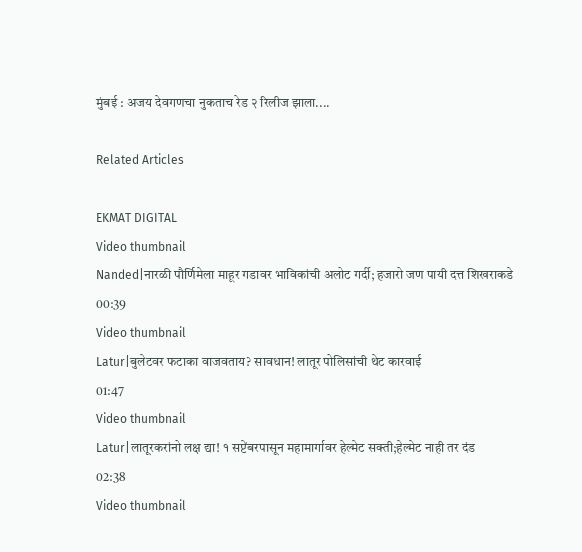मुंबई : अजय देवगणचा नुकताच रेड २ रिलीज झाला....

Related Articles

EKMAT DIGITAL
Video thumbnail
Nanded|नारळी पौर्णिमेला माहूर गडावर भाविकांची अलोट गर्दी; हजारो जण पायी दत्त शिखराकडे
00:39
Video thumbnail
Latur|बुलेटवर फटाका वाजवताय? सावधान! लातूर पोलिसांची थेट कारवाई
01:47
Video thumbnail
Latur|लातूरकरांनो लक्ष द्या! १ सप्टेंबरपासून महामार्गावर हेल्मेट सक्ती;हेल्मेट नाही तर दंड
02:38
Video thumbnail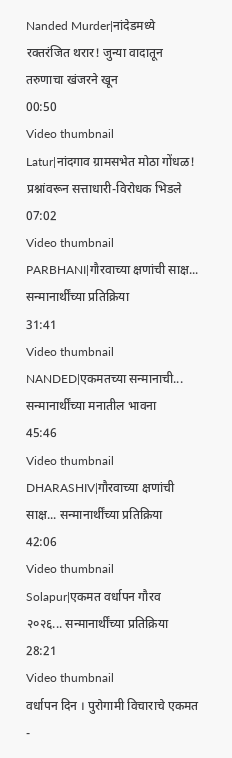Nanded Murder|नांदेडमध्ये रक्तरंजित थरार! जुन्या वादातून तरुणाचा खंजरने खून
00:50
Video thumbnail
Latur|नांदगाव ग्रामसभेत मोठा गोंधळ! प्रश्नांवरून सत्ताधारी-विरोधक भिडले
07:02
Video thumbnail
PARBHANI|गौरवाच्या क्षणांची साक्ष... सन्मानार्थींच्या प्रतिक्रिया
31:41
Video thumbnail
NANDED|एकमतच्या सन्मानाची... सन्मानार्थींच्या मनातील भावना
45:46
Video thumbnail
DHARASHIV|गौरवाच्या क्षणांची साक्ष... सन्मानार्थींच्या प्रतिक्रिया
42:06
Video thumbnail
Solapur|एकमत वर्धापन गौरव २०२६... सन्मानार्थींच्या प्रतिक्रिया
28:21
Video thumbnail
वर्धापन दिन । पुरोगामी विचाराचे एकमत -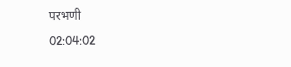परभणी
02:04:02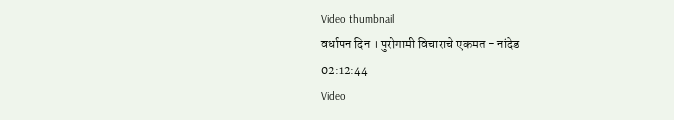Video thumbnail
वर्धापन दिन । पुरोगामी विचाराचे एकमत - नांदेड
02:12:44
Video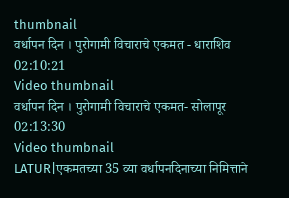thumbnail
वर्धापन दिन । पुरोगामी विचाराचे एकमत - धाराशिव
02:10:21
Video thumbnail
वर्धापन दिन । पुरोगामी विचाराचे एकमत- सोलापूर
02:13:30
Video thumbnail
LATUR|एकमतच्या 35 व्या वर्धापनदिनाच्या निमित्ताने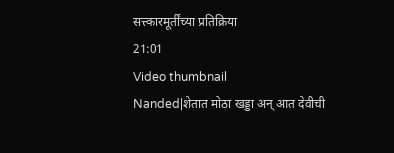सत्त्कारमूर्तींच्या प्रतिक्रिया
21:01
Video thumbnail
Nanded|शेतात मोठा खड्डा अन् आत देवीची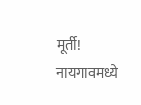मूर्ती! नायगावमध्ये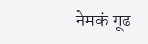नेमकं गूढ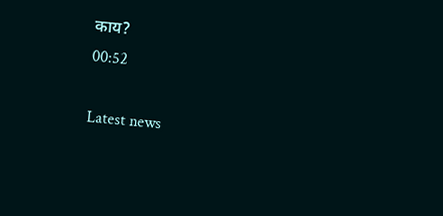काय?
00:52

Latest news